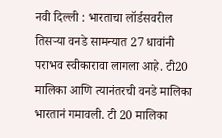नवी दिल्ली : भारताचा लॉर्डसवरील तिसऱ्या वनडे सामन्यात 27 धावांनी पराभव स्वीकारावा लागला आहे. टी20 मालिका आणि त्यानंतरची वनडे मालिका भारतानं गमावली. टी 20 मालिका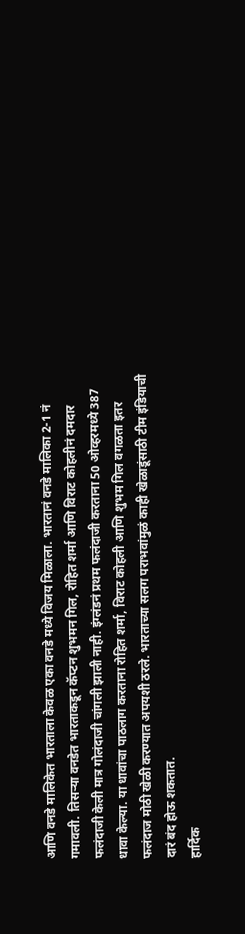आणि वनडे मालिकेत भारताला केवळ एका वनडे मध्ये विजय मिळाला. भारतानं वनडे मालिका 2-1 नं गमावली. तिसऱ्या वनडेत भारताकडून कॅप्टन शुभमन गिल, रोहित शर्मा आणि विराट कोहलीनं दमदार फलंदाजी केली मात्र गोलंदाजी चांगली झाली नाही. इंग्लंडनं प्रथम फलंदाजी करताना 50 ओव्हरमध्ये 387 धावा केल्या. या धावांचा पाठलाग करताना रोहित शर्मा, विराट कोहली आणि शुभम गिल वगळता इतर फलंदाज मोठी खेळी करण्यात अपयशी ठरले. भारताच्या सलग पराभवांमुळं काही खेळाडूंसाठी टीम इंडियाची दारं बंद होऊ शकतात.
हार्दिक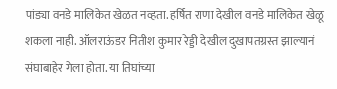पांड्या वनडे मालिकेत खेळत नव्हता. हर्षित राणा देखील वनडे मालिकेत खेळू शकला नाही. ऑलराऊंडर नितीश कुमार रेड्डी देखील दुखापतग्रस्त झाल्यानं संघाबाहेर गेला होता. या तिघांच्या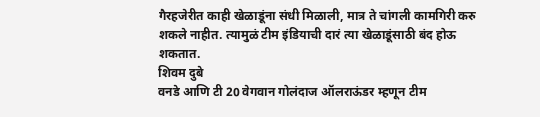गैरहजेरीत काही खेळाडूंना संधी मिळाली, मात्र ते चांगली कामगिरी करु शकले नाहीत. त्यामुळं टीम इंडियाची दारं त्या खेळाडूंसाठी बंद होऊ शकतात.
शिवम दुबे
वनडे आणि टी 20 वेगवान गोलंदाज ऑलराऊंडर म्हणून टीम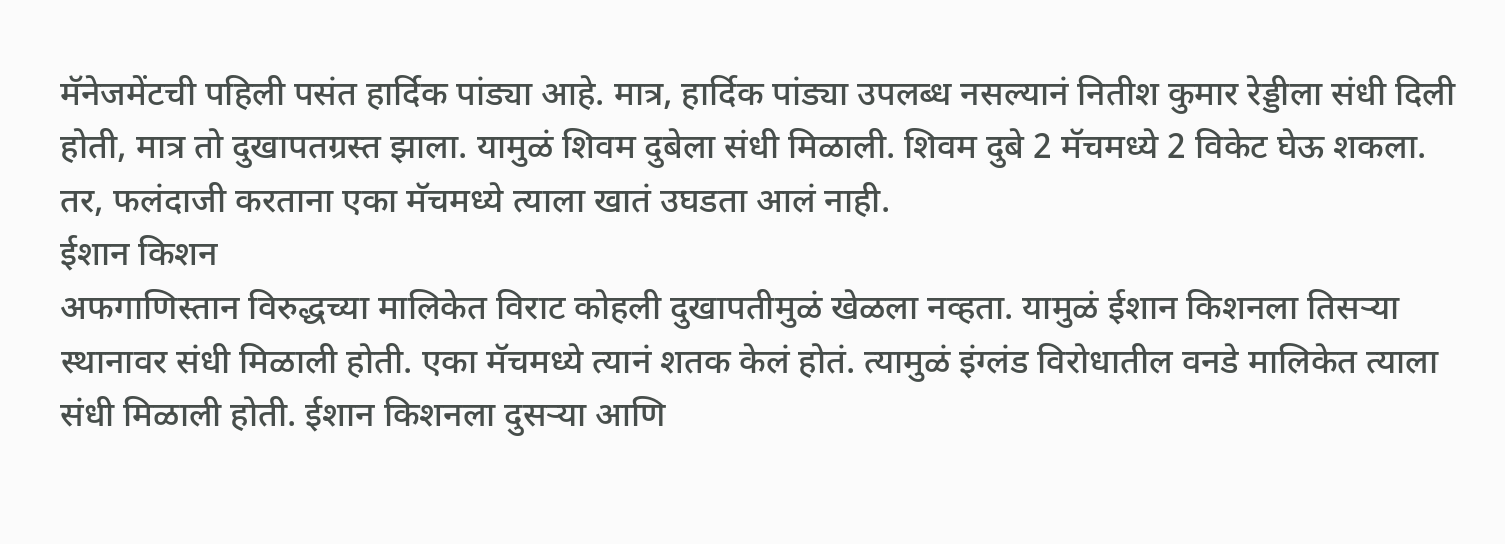मॅनेजमेंटची पहिली पसंत हार्दिक पांड्या आहे. मात्र, हार्दिक पांड्या उपलब्ध नसल्यानं नितीश कुमार रेड्डीला संधी दिली होती, मात्र तो दुखापतग्रस्त झाला. यामुळं शिवम दुबेला संधी मिळाली. शिवम दुबे 2 मॅचमध्ये 2 विकेट घेऊ शकला. तर, फलंदाजी करताना एका मॅचमध्ये त्याला खातं उघडता आलं नाही.
ईशान किशन
अफगाणिस्तान विरुद्धच्या मालिकेत विराट कोहली दुखापतीमुळं खेळला नव्हता. यामुळं ईशान किशनला तिसऱ्या स्थानावर संधी मिळाली होती. एका मॅचमध्ये त्यानं शतक केलं होतं. त्यामुळं इंग्लंड विरोधातील वनडे मालिकेत त्याला संधी मिळाली होती. ईशान किशनला दुसऱ्या आणि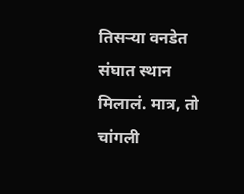तिसऱ्या वनडेत संघात स्थान मिलालं. मात्र, तो चांगली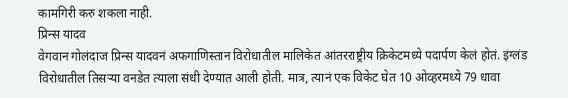कामगिरी करु शकला नाही.
प्रिन्स यादव
वेगवान गोलंदाज प्रिन्स यादवनं अफगाणिस्तान विरोधातील मालिकेत आंतरराष्ट्रीय क्रिकेटमध्ये पदार्पण केलं होतं. इंग्लंड विरोधातील तिसऱ्या वनडेत त्याला संधी देण्यात आली होती. मात्र, त्यानं एक विकेट घेत 10 ओव्हरमध्ये 79 धावा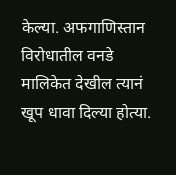केल्या. अफगाणिस्तान विरोधातील वनडे मालिकेत देखील त्यानं खूप धावा दिल्या होत्या.